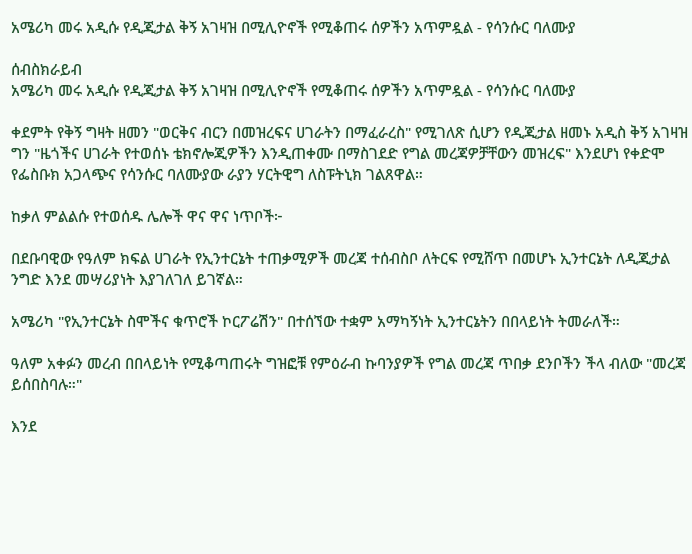አሜሪካ መሩ አዲሱ የዲጂታል ቅኝ አገዛዝ በሚሊዮኖች የሚቆጠሩ ሰዎችን አጥምዷል - የሳንሱር ባለሙያ

ሰብስክራይብ
አሜሪካ መሩ አዲሱ የዲጂታል ቅኝ አገዛዝ በሚሊዮኖች የሚቆጠሩ ሰዎችን አጥምዷል - የሳንሱር ባለሙያ

ቀደምት የቅኝ ግዛት ዘመን "ወርቅና ብርን በመዝረፍና ሀገራትን በማፈራረስ" የሚገለጽ ሲሆን የዲጂታል ዘመኑ አዲስ ቅኝ አገዛዝ ግን "ዜጎችና ሀገራት የተወሰኑ ቴክኖሎጂዎችን እንዲጠቀሙ በማስገደድ የግል መረጃዎቻቸውን መዝረፍ" እንደሆነ የቀድሞ የፌስቡክ አጋላጭና የሳንሱር ባለሙያው ራያን ሃርትዊግ ለስፑትኒክ ገልጸዋል።

ከቃለ ምልልሱ የተወሰዱ ሌሎች ዋና ዋና ነጥቦች፦

በደቡባዊው የዓለም ክፍል ሀገራት የኢንተርኔት ተጠቃሚዎች መረጃ ተሰብስቦ ለትርፍ የሚሸጥ በመሆኑ ኢንተርኔት ለዲጂታል ንግድ እንደ መሣሪያነት እያገለገለ ይገኛል።

አሜሪካ "የኢንተርኔት ስሞችና ቁጥሮች ኮርፖሬሽን" በተሰኘው ተቋም አማካኝነት ኢንተርኔትን በበላይነት ትመራለች።

ዓለም አቀፉን መረብ በበላይነት የሚቆጣጠሩት ግዝፎቹ የምዕራብ ኩባንያዎች የግል መረጃ ጥበቃ ደንቦችን ችላ ብለው "መረጃ ይሰበስባሉ።"

እንደ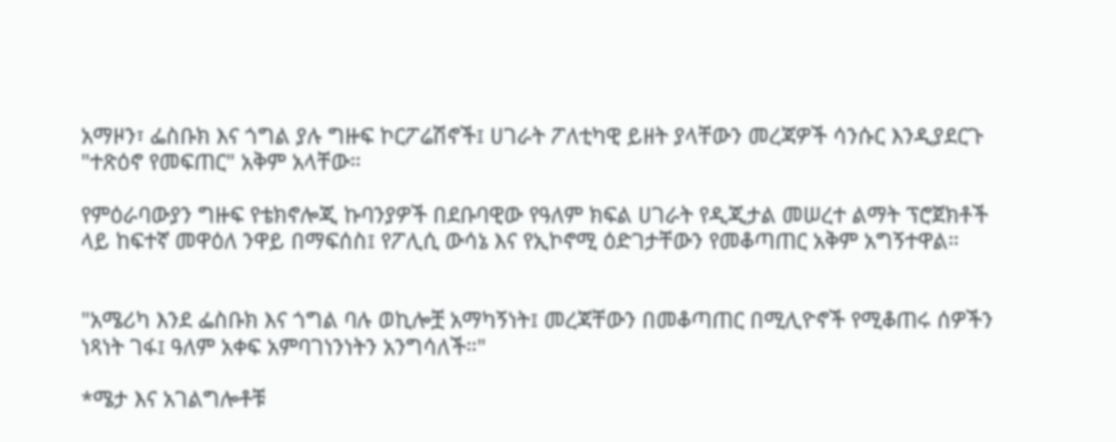አማዞን፣ ፌስቡክ እና ጎግል ያሉ ግዙፍ ኮርፖሬሽኖች፤ ሀገራት ፖለቲካዊ ይዘት ያላቸውን መረጃዎች ሳንሱር እንዲያደርጉ "ተጽዕኖ የመፍጠር" አቅም አላቸው።

የምዕራባውያን ግዙፍ የቴክኖሎጂ ኩባንያዎች በደቡባዊው የዓለም ክፍል ሀገራት የዲጂታል መሠረተ ልማት ፕሮጀክቶች ላይ ከፍተኛ መዋዕለ ንዋይ በማፍሰስ፤ የፖሊሲ ውሳኔ እና የኢኮኖሚ ዕድገታቸውን የመቆጣጠር አቅም አግኝተዋል።


"አሜሪካ እንደ ፌስቡክ እና ጎግል ባሉ ወኪሎቿ አማካኝነት፤ መረጃቸውን በመቆጣጠር በሚሊዮኖች የሚቆጠሩ ሰዎችን ነጻነት ገፋ፤ ዓለም አቀፍ አምባገነንነትን አንግሳለች።"

*ሜታ እና አገልግሎቶቹ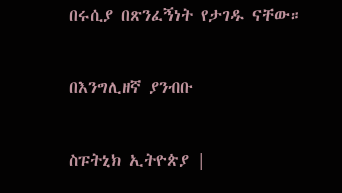በሩሲያ በጽንፈኝነት የታገዱ ናቸው።

በእንግሊዘኛ ያንብቡ

ስፑትኒክ ኢትዮጵያ |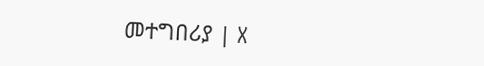መተግበሪያ | X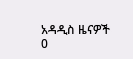አዳዲስ ዜናዎች
0